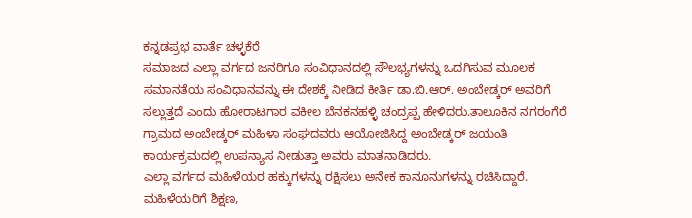ಕನ್ನಡಪ್ರಭ ವಾರ್ತೆ ಚಳ್ಳಕೆರೆ
ಸಮಾಜದ ಎಲ್ಲಾ ವರ್ಗದ ಜನರಿಗೂ ಸಂವಿಧಾನದಲ್ಲಿ ಸೌಲಭ್ಯಗಳನ್ನು ಒದಗಿಸುವ ಮೂಲಕ ಸಮಾನತೆಯ ಸಂವಿಧಾನವನ್ನು ಈ ದೇಶಕ್ಕೆ ನೀಡಿದ ಕೀರ್ತಿ ಡಾ.ಬಿ.ಆರ್. ಅಂಬೇಡ್ಕರ್ ಅವರಿಗೆ ಸಲ್ಲುತ್ತದೆ ಎಂದು ಹೋರಾಟಗಾರ ವಕೀಲ ಬೆನಕನಹಳ್ಳಿ ಚಂದ್ರಪ್ಪ ಹೇಳಿದರು.ತಾಲೂಕಿನ ನಗರಂಗೆರೆ ಗ್ರಾಮದ ಅಂಬೇಡ್ಕರ್ ಮಹಿಳಾ ಸಂಘದವರು ಆಯೋಜಿಸಿದ್ದ ಅಂಬೇಡ್ಕರ್ ಜಯಂತಿ ಕಾರ್ಯಕ್ರಮದಲ್ಲಿ ಉಪನ್ಯಾಸ ನೀಡುತ್ತಾ ಅವರು ಮಾತನಾಡಿದರು.
ಎಲ್ಲಾ ವರ್ಗದ ಮಹಿಳೆಯರ ಹಕ್ಕುಗಳನ್ನು ರಕ್ಷಿಸಲು ಅನೇಕ ಕಾನೂನುಗಳನ್ನು ರಚಿಸಿದ್ದಾರೆ. ಮಹಿಳೆಯರಿಗೆ ಶಿಕ್ಷಣ,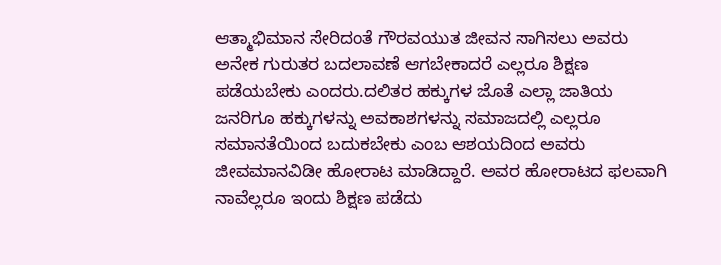ಆತ್ಮಾಭಿಮಾನ ಸೇರಿದಂತೆ ಗೌರವಯುತ ಜೀವನ ಸಾಗಿಸಲು ಅವರು ಅನೇಕ ಗುರುತರ ಬದಲಾವಣೆ ಆಗಬೇಕಾದರೆ ಎಲ್ಲರೂ ಶಿಕ್ಷಣ ಪಡೆಯಬೇಕು ಎಂದರು.ದಲಿತರ ಹಕ್ಕುಗಳ ಜೊತೆ ಎಲ್ಲಾ ಜಾತಿಯ ಜನರಿಗೂ ಹಕ್ಕುಗಳನ್ನು ಅವಕಾಶಗಳನ್ನು ಸಮಾಜದಲ್ಲಿ ಎಲ್ಲರೂ ಸಮಾನತೆಯಿಂದ ಬದುಕಬೇಕು ಎಂಬ ಆಶಯದಿಂದ ಅವರು ಜೀವಮಾನವಿಡೀ ಹೋರಾಟ ಮಾಡಿದ್ದಾರೆ. ಅವರ ಹೋರಾಟದ ಫಲವಾಗಿ ನಾವೆಲ್ಲರೂ ಇಂದು ಶಿಕ್ಷಣ ಪಡೆದು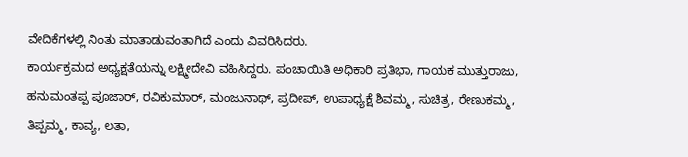ವೇದಿಕೆಗಳಲ್ಲಿ ನಿಂತು ಮಾತಾಡುವಂತಾಗಿದೆ ಎಂದು ವಿವರಿಸಿದರು.
ಕಾರ್ಯಕ್ರಮದ ಅಧ್ಯಕ್ಷತೆಯನ್ನು ಲಕ್ಷ್ಮೀದೇವಿ ವಹಿಸಿದ್ದರು. ಪಂಚಾಯಿತಿ ಅಧಿಕಾರಿ ಪ್ರತಿಭಾ, ಗಾಯಕ ಮುತ್ತುರಾಜು, ಹನುಮಂತಪ್ಪ ಪೂಜಾರ್, ರವಿಕುಮಾರ್, ಮಂಜುನಾಥ್, ಪ್ರದೀಪ್, ಉಪಾಧ್ಯಕ್ಷೆ ಶಿವಮ್ಮ, ಸುಚಿತ್ರ, ರೇಣುಕಮ್ಮ, ತಿಪ್ಪಮ್ಮ, ಕಾವ್ಯ, ಲತಾ,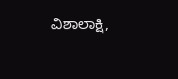ವಿಶಾಲಾಕ್ಷಿ,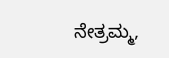ನೇತ್ರಮ್ಮ,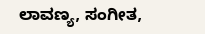ಲಾವಣ್ಯ, ಸಂಗೀತ,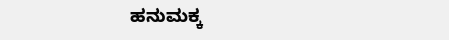ಹನುಮಕ್ಕ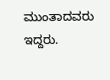ಮುಂತಾದವರು ಇದ್ದರು.